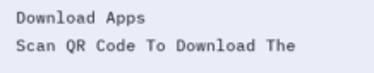Download Apps
Scan QR Code To Download The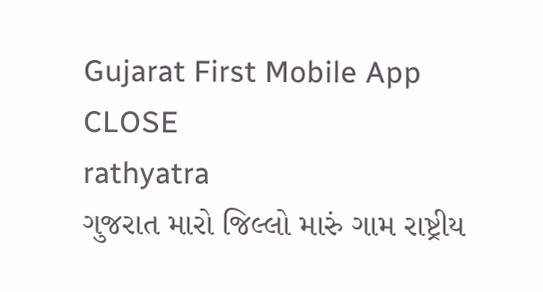Gujarat First Mobile App CLOSE
rathyatra
ગુજરાત મારો જિલ્લો મારું ગામ રાષ્ટ્રીય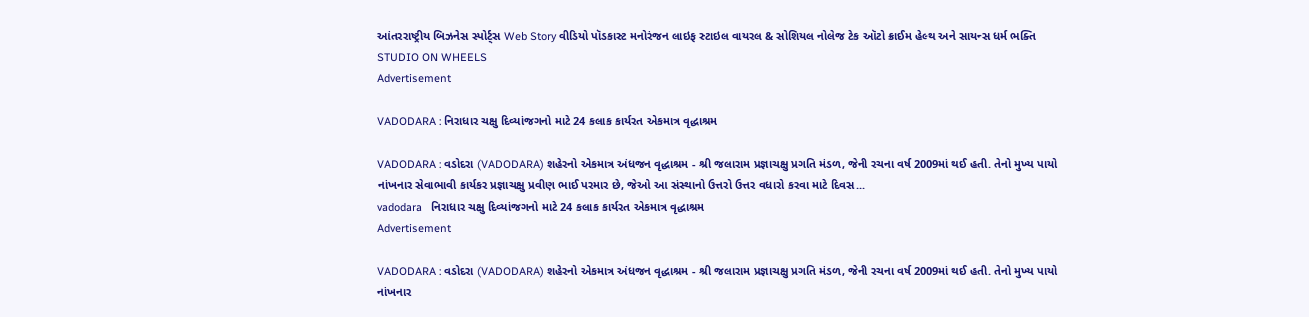આંતરરાષ્ટ્રીય બિઝનેસ સ્પોર્ટ્સ Web Story વીડિયો પૉડકાસ્ટ મનોરંજન લાઇફ સ્ટાઇલ વાયરલ & સોશિયલ નોલેજ ટેક ઑટો ક્રાઈમ હેલ્થ અને સાયન્સ ધર્મ ભક્તિ STUDIO ON WHEELS
Advertisement

VADODARA : નિરાધાર ચક્ષુ દિવ્યાંજગનો માટે 24 કલાક કાર્યરત એકમાત્ર વૃદ્ધાશ્રમ

VADODARA : વડોદરા (VADODARA) શહેરનો એકમાત્ર અંધજન વૃદ્ધાશ્રમ - શ્રી જલારામ પ્રજ્ઞાચક્ષુ પ્રગતિ મંડળ, જેની રચના વર્ષ 2009માં થઈ હતી. તેનો મુખ્ય પાયો નાંખનાર સેવાભાવી કાર્યકર પ્રજ્ઞાચક્ષુ પ્રવીણ ભાઈ પરમાર છે, જેઓ આ સંસ્થાનો ઉત્તરો ઉત્તર વધારો કરવા માટે દિવસ...
vadodara   નિરાધાર ચક્ષુ દિવ્યાંજગનો માટે 24 કલાક કાર્યરત એકમાત્ર વૃદ્ધાશ્રમ
Advertisement

VADODARA : વડોદરા (VADODARA) શહેરનો એકમાત્ર અંધજન વૃદ્ધાશ્રમ - શ્રી જલારામ પ્રજ્ઞાચક્ષુ પ્રગતિ મંડળ, જેની રચના વર્ષ 2009માં થઈ હતી. તેનો મુખ્ય પાયો નાંખનાર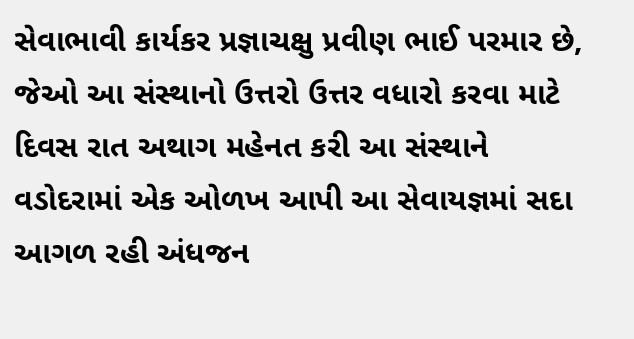સેવાભાવી કાર્યકર પ્રજ્ઞાચક્ષુ પ્રવીણ ભાઈ પરમાર છે, જેઓ આ સંસ્થાનો ઉત્તરો ઉત્તર વધારો કરવા માટે દિવસ રાત અથાગ મહેનત કરી આ સંસ્થાને વડોદરામાં એક ઓળખ આપી આ સેવાયજ્ઞમાં સદા આગળ રહી અંધજન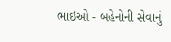ભાઇઓ - બહેનોની સેવાનું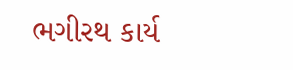ભગીરથ કાર્ય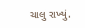ચાલુ રાખ્યું.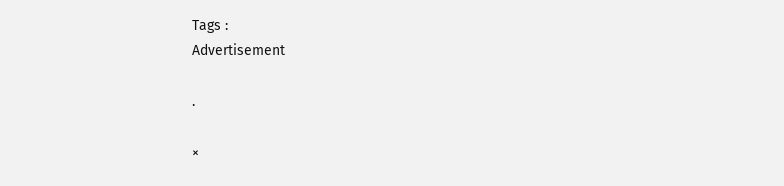Tags :
Advertisement

.

×